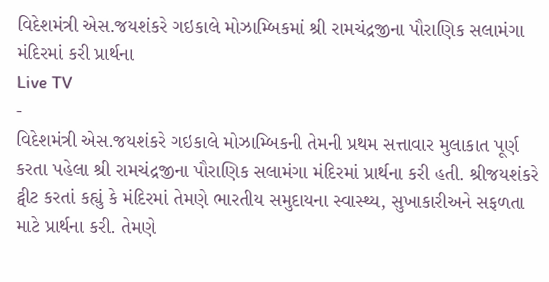વિદેશમંત્રી એસ.જયશંકરે ગઇકાલે મોઝામ્બિકમાં શ્રી રામચંદ્રજીના પૌરાણિક સલામંગા મંદિરમાં કરી પ્રાર્થના
Live TV
-
વિદેશમંત્રી એસ.જયશંકરે ગઇકાલે મોઝામ્બિકની તેમની પ્રથમ સત્તાવાર મુલાકાત પૂર્ણ કરતા પહેલા શ્રી રામચંદ્રજીના પૌરાણિક સલામંગા મંદિરમાં પ્રાર્થના કરી હતી. શ્રીજયશંકરે ટ્વીટ કરતાં કહ્યું કે મંદિરમાં તેમણે ભારતીય સમુદાયના સ્વાસ્થ્ય, સુખાકારીઅને સફળતા માટે પ્રાર્થના કરી. તેમણે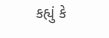કહ્યું કે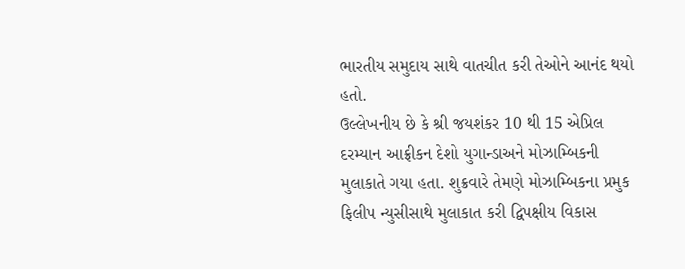ભારતીય સમુદાય સાથે વાતચીત કરી તેઓને આનંદ થયો હતો.
ઉલ્લેખનીય છે કે શ્રી જયશંકર 10 થી 15 એપ્રિલ દરમ્યાન આફ્રીકન દેશો યુગાન્ડાઅને મોઝામ્બિકની મુલાકાતે ગયા હતા. શુક્રવારે તેમણે મોઝામ્બિકના પ્રમુક ફિલીપ ન્યુસીસાથે મુલાકાત કરી દ્વિપક્ષીય વિકાસ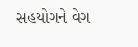સહયોગને વેગ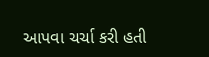આપવા ચર્ચા કરી હતી